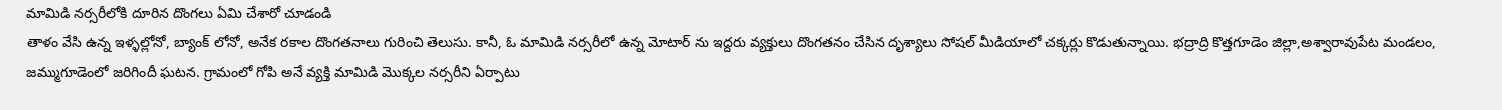మామిడి నర్సరీలోకి దూరిన దొంగలు ఏమి చేశారో చూడండి
తాళం వేసి ఉన్న ఇళ్ళల్లోనో, బ్యాంక్ లోనో, అనేక రకాల దొంగతనాలు గురించి తెలుసు. కానీ, ఓ మామిడి నర్సరీలో ఉన్న మోటార్ ను ఇద్దరు వ్యక్తులు దొంగతనం చేసిన దృశ్యాలు సోషల్ మీడియాలో చక్కర్లు కొడుతున్నాయి. భద్రాద్రి కొత్తగూడెం జిల్లా,అశ్వారావుపేట మండలం, జమ్ముగూడెంలో జరిగిందీ ఘటన. గ్రామంలో గోపి అనే వ్యక్తి మామిడి మొక్కల నర్సరీని ఏర్పాటు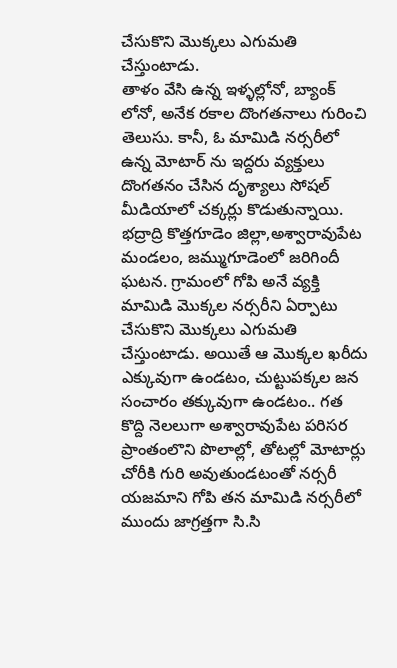చేసుకొని మొక్కలు ఎగుమతి చేస్తుంటాడు.
తాళం వేసి ఉన్న ఇళ్ళల్లోనో, బ్యాంక్ లోనో, అనేక రకాల దొంగతనాలు గురించి తెలుసు. కానీ, ఓ మామిడి నర్సరీలో ఉన్న మోటార్ ను ఇద్దరు వ్యక్తులు దొంగతనం చేసిన దృశ్యాలు సోషల్ మీడియాలో చక్కర్లు కొడుతున్నాయి. భద్రాద్రి కొత్తగూడెం జిల్లా,అశ్వారావుపేట మండలం, జమ్ముగూడెంలో జరిగిందీ ఘటన. గ్రామంలో గోపి అనే వ్యక్తి మామిడి మొక్కల నర్సరీని ఏర్పాటు చేసుకొని మొక్కలు ఎగుమతి చేస్తుంటాడు. అయితే ఆ మొక్కల ఖరీదు ఎక్కువుగా ఉండటం, చుట్టుపక్కల జన సంచారం తక్కువుగా ఉండటం.. గత కొద్ది నెలలుగా అశ్వారావుపేట పరిసర ప్రాంతంలొని పొలాల్లో, తోటల్లో మోటార్లు చోరీకి గురి అవుతుండటంతో నర్సరీ యజమాని గోపి తన మామిడి నర్సరీలో ముందు జాగ్రత్తగా సి.సి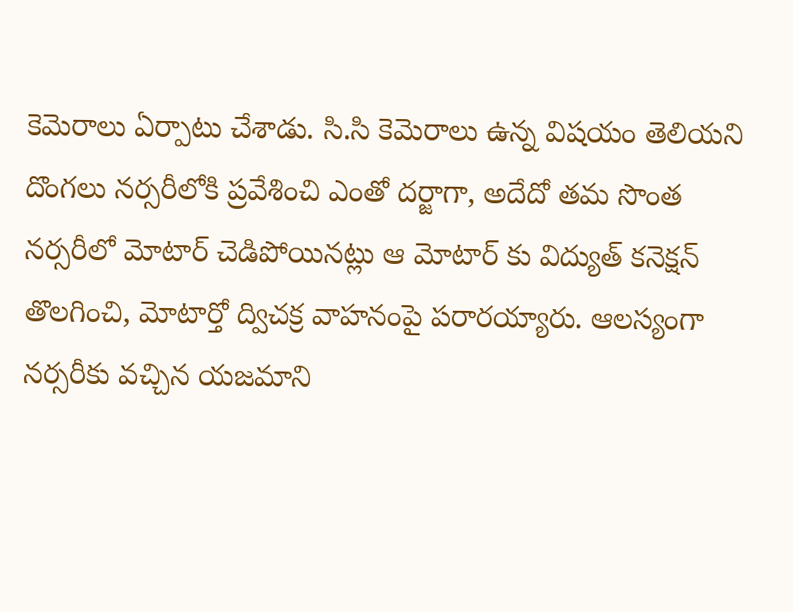కెమెరాలు ఏర్పాటు చేశాడు. సి.సి కెమెరాలు ఉన్న విషయం తెలియని దొంగలు నర్సరీలోకి ప్రవేశించి ఎంతో దర్జాగా, అదేదో తమ సొంత నర్సరీలో మోటార్ చెడిపోయినట్లు ఆ మోటార్ కు విద్యుత్ కనెక్షన్ తొలగించి, మోటార్తో ద్విచక్ర వాహనంపై పరారయ్యారు. ఆలస్యంగా నర్సరీకు వచ్చిన యజమాని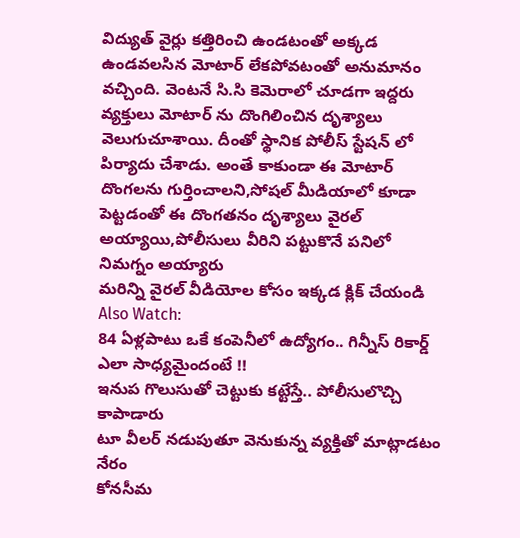విద్యుత్ వైర్లు కత్తిరించి ఉండటంతో అక్కడ ఉండవలసిన మోటార్ లేకపోవటంతో అనుమానం వచ్చింది. వెంటనే సి.సి కెమెరాలో చూడగా ఇద్దరు వ్యక్తులు మోటార్ ను దొంగిలించిన దృశ్యాలు వెలుగుచూశాయి. దీంతో స్థానిక పోలీస్ స్టేషన్ లో పిర్యాదు చేశాడు. అంతే కాకుండా ఈ మోటార్ దొంగలను గుర్తించాలని,సోషల్ మీడియాలో కూడా పెట్టడంతో ఈ దొంగతనం దృశ్యాలు వైరల్ అయ్యాయి,పోలీసులు వీరిని పట్టుకొనే పనిలో నిమగ్నం అయ్యారు
మరిన్ని వైరల్ వీడియోల కోసం ఇక్కడ క్లిక్ చేయండి
Also Watch:
84 ఏళ్లపాటు ఒకే కంపెనీలో ఉద్యోగం.. గిన్నీస్ రికార్డ్ ఎలా సాధ్యమైందంటే !!
ఇనుప గొలుసుతో చెట్టుకు కట్టేస్తే.. పోలీసులొచ్చి కాపాడారు
టూ వీలర్ నడుపుతూ వెనుకున్న వ్యక్తితో మాట్లాడటం నేరం
కోనసీమ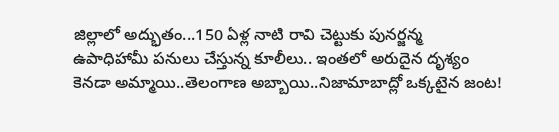జిల్లాలో అద్భుతం...150 ఏళ్ల నాటి రావి చెట్టుకు పునర్జన్మ
ఉపాధిహామీ పనులు చేస్తున్న కూలీలు.. ఇంతలో అరుదైన దృశ్యం
కెనడా అమ్మాయి..తెలంగాణ అబ్బాయి..నిజామాబాద్లో ఒక్కటైన జంట!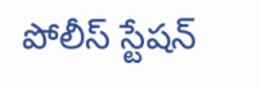పోలీస్ స్టేషన్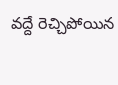వద్దే రెచ్చిపోయిన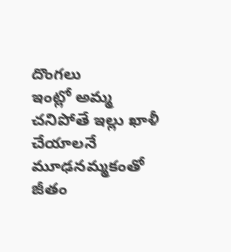దొంగలు
ఇంట్లో అమ్మ చనిపోతే ఇల్లు ఖాళీ చేయాలనే మూఢనమ్మకంతో
జీతం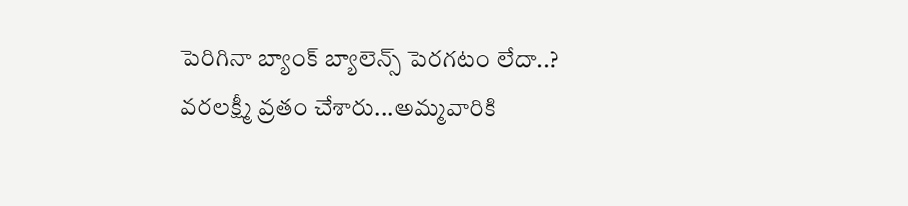పెరిగినా బ్యాంక్ బ్యాలెన్స్ పెరగటం లేదా..?
వరలక్ష్మీ వ్రతం చేశారు...అమ్మవారికి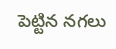పెట్టిన నగలు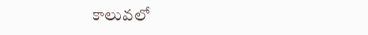కాలువలో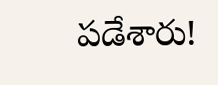పడేశారు!